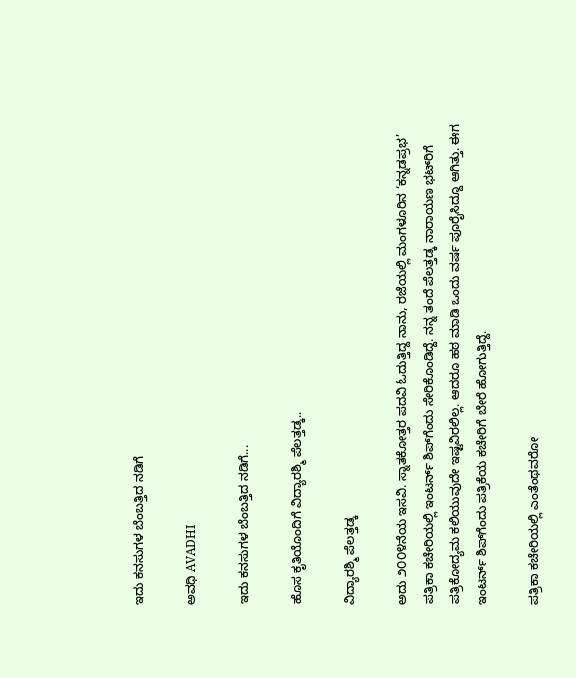ಇದು ಕನಸುಗಳ ಬೆಂಬತ್ತಿದ ನಡಿಗೆ‍

ಅವಧಿ AVADHI

ಇದು ಕನಸುಗಳ ಬೆಂಬತ್ತಿದ ನಡಿಗೆ...

ಹೊಸ ಕೃತಿಯೊಂದಿಗೆ ವಿದ್ಯಾರಶ್ಮಿ ಪೆಲತ್ತಡ್ಕ..

ವಿದ್ಯಾರಶ್ಮಿ ಪೆಲತ್ತಡ್ಕ

ಅದು ೨೦೦೪ನೆಯ ಇಸವಿ. ಸ್ನಾತಕೋತ್ತರ ಪದವಿ ಓದುತ್ತಿದ್ದ ನಾನು, ರಜೆಯಲ್ಲಿ ಮಂಗಳೂರಿನ ‘ಕನ್ನಡಪ್ರಭ’ ಪತ್ರಿಕಾ ಕಚೇರಿಯಲ್ಲಿ ಇಂಟರ್ನ್ ಶಿಪ್‌ಗೆಂದು ಸೇರಿಕೊಂಡಿದ್ದೆ. ನನ್ನ ತಂದೆ ಪೆಲತ್ತಡ್ಕ ನಾರಾಯಣ ಭಟ್‌ರಿಗೆ ಪತ್ರಿಕೋದ್ಯಮ ಕಲಿಯುವುದೇ ಇಷ್ಟವಿರಲಿಲ್ಲ. ಆದರೂ ಹಠ ಮಾಡಿ ಒಂದು ವರ್ಷ ಪೂರೈಸಿದ್ದೂ ಆಗಿತ್ತು. ಈಗ ಇಂಟರ್ನ್ ಶಿಪ್‌ಗೆಂದು ಪತ್ರಿಕೆಯ ಕಚೇರಿಗೆ ಬೇರೆ ಹೋಗುತ್ತಿದ್ದೆ.

ಪತ್ರಿಕಾ ಕಚೇರಿಯಲ್ಲಿ ಎಂತೆಂಥವರೋ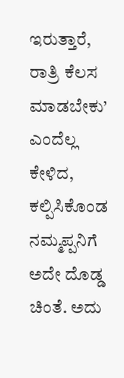ಇರುತ್ತಾರೆ, ರಾತ್ರಿ ಕೆಲಸ ಮಾಡಬೇಕು’ ಎಂದೆಲ್ಲ ಕೇಳಿದ, ಕಲ್ಪಿಸಿಕೊಂಡ ನಮ್ಮಪ್ಪನಿಗೆ ಅದೇ ದೊಡ್ಡ ಚಿಂತೆ. ಅದು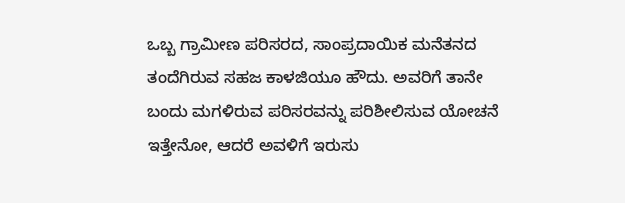ಒಬ್ಬ ಗ್ರಾಮೀಣ ಪರಿಸರದ, ಸಾಂಪ್ರದಾಯಿಕ ಮನೆತನದ ತಂದೆಗಿರುವ ಸಹಜ ಕಾಳಜಿಯೂ ಹೌದು. ಅವರಿಗೆ ತಾನೇ ಬಂದು ಮಗಳಿರುವ ಪರಿಸರವನ್ನು ಪರಿಶೀಲಿಸುವ ಯೋಚನೆ ಇತ್ತೇನೋ, ಆದರೆ ಅವಳಿಗೆ ಇರುಸು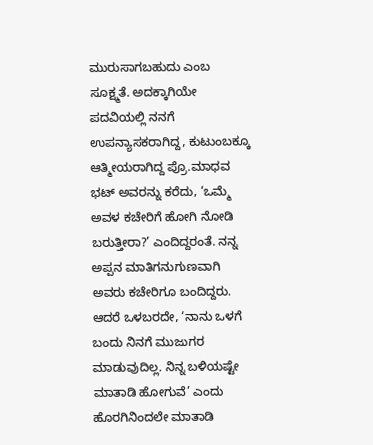ಮುರುಸಾಗಬಹುದು ಎಂಬ ಸೂಕ್ಷ್ಮತೆ. ಅದಕ್ಕಾಗಿಯೇ ಪದವಿಯಲ್ಲಿ ನನಗೆ ಉಪನ್ಯಾಸಕರಾಗಿದ್ದ, ಕುಟುಂಬಕ್ಕೂ ಆತ್ಮೀಯರಾಗಿದ್ದ ಪ್ರೊ.ಮಾಧವ ಭಟ್ ಅವರನ್ನು ಕರೆದು, ‘ಒಮ್ಮೆ ಅವಳ ಕಚೇರಿಗೆ ಹೋಗಿ ನೋಡಿ ಬರುತ್ತೀರಾ?’ ಎಂದಿದ್ದರಂತೆ. ನನ್ನ ಅಪ್ಪನ ಮಾತಿಗನುಗುಣವಾಗಿ ಅವರು ಕಚೇರಿಗೂ ಬಂದಿದ್ದರು. ಆದರೆ ಒಳಬರದೇ, ‘ನಾನು ಒಳಗೆ ಬಂದು ನಿನಗೆ ಮುಜುಗರ ಮಾಡುವುದಿಲ್ಲ. ನಿನ್ನ ಬಳಿಯಷ್ಟೇ ಮಾತಾಡಿ ಹೋಗುವೆ’ ಎಂದು ಹೊರಗಿನಿಂದಲೇ ಮಾತಾಡಿ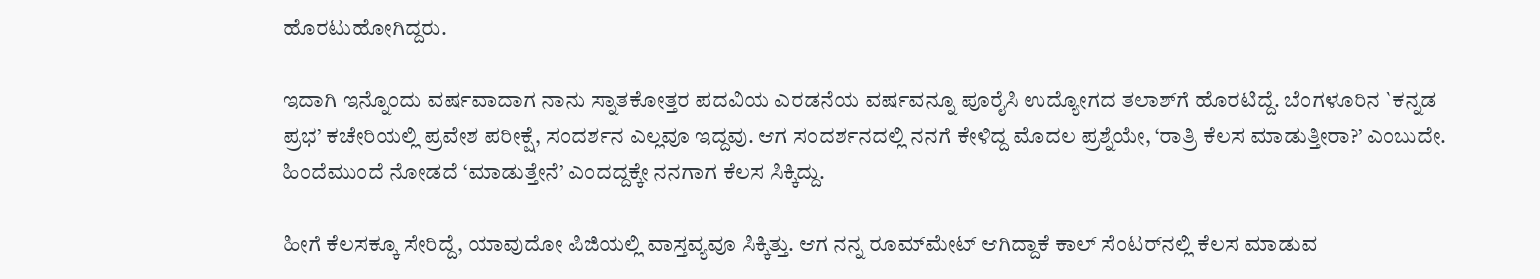ಹೊರಟುಹೋಗಿದ್ದರು.

ಇದಾಗಿ ಇನ್ನೊಂದು ವರ್ಷವಾದಾಗ ನಾನು ಸ್ನಾತಕೋತ್ತರ ಪದವಿಯ ಎರಡನೆಯ ವರ್ಷವನ್ನೂ ಪೂರೈಸಿ ಉದ್ಯೋಗದ ತಲಾಶ್‌ಗೆ ಹೊರಟಿದ್ದೆ. ಬೆಂಗಳೂರಿನ `ಕನ್ನಡ ಪ್ರಭ’ ಕಚೇರಿಯಲ್ಲಿ ಪ್ರವೇಶ ಪರೀಕ್ಷೆ, ಸಂದರ್ಶನ ಎಲ್ಲವೂ ಇದ್ದವು. ಆಗ ಸಂದರ್ಶನದಲ್ಲಿ ನನಗೆ ಕೇಳಿದ್ದ ಮೊದಲ ಪ್ರಶ್ನೆಯೇ, ‘ರಾತ್ರಿ ಕೆಲಸ ಮಾಡುತ್ತೀರಾ?’ ಎಂಬುದೇ. ಹಿಂದೆಮುಂದೆ ನೋಡದೆ ‘ಮಾಡುತ್ತೇನೆ’ ಎಂದದ್ದಕ್ಕೇ ನನಗಾಗ ಕೆಲಸ ಸಿಕ್ಕಿದ್ದು.

ಹೀಗೆ ಕೆಲಸಕ್ಕೂ ಸೇರಿದ್ದೆ, ಯಾವುದೋ ಪಿಜಿಯಲ್ಲಿ ವಾಸ್ತವ್ಯವೂ ಸಿಕ್ಕಿತ್ತು. ಆಗ ನನ್ನ ರೂಮ್‌ಮೇಟ್ ಆಗಿದ್ದಾಕೆ ಕಾಲ್ ಸೆಂಟರ್‌ನಲ್ಲಿ ಕೆಲಸ ಮಾಡುವ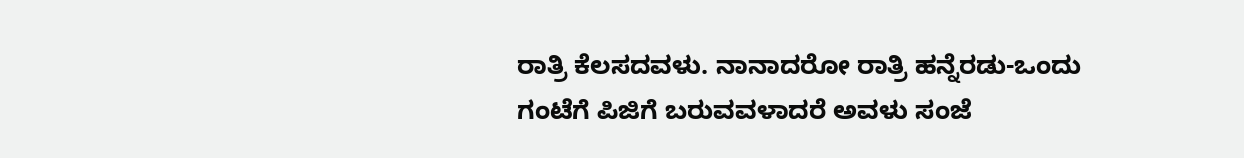ರಾತ್ರಿ ಕೆಲಸದವಳು. ನಾನಾದರೋ ರಾತ್ರಿ ಹನ್ನೆರಡು-ಒಂದು ಗಂಟೆಗೆ ಪಿಜಿಗೆ ಬರುವವಳಾದರೆ ಅವಳು ಸಂಜೆ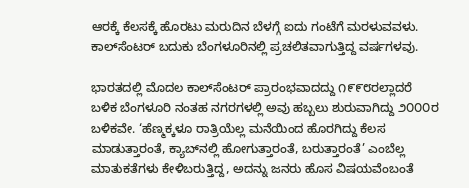ಆರಕ್ಕೆ ಕೆಲಸಕ್ಕೆ ಹೊರಟು ಮರುದಿನ ಬೆಳಗ್ಗೆ ಐದು ಗಂಟೆಗೆ ಮರಳುವವಳು. ಕಾಲ್‌ಸೆಂಟರ್ ಬದುಕು ಬೆಂಗಳೂರಿನಲ್ಲಿ ಪ್ರಚಲಿತವಾಗುತ್ತಿದ್ದ ವರ್ಷಗಳವು.

ಭಾರತದಲ್ಲಿ ಮೊದಲ ಕಾಲ್‌ಸೆಂಟರ್ ಪ್ರಾರಂಭವಾದದ್ದು ೧೯೯೮ರಲ್ಲಾದರೆ ಬಳಿಕ ಬೆಂಗಳೂರಿ ನಂತಹ ನಗರಗಳಲ್ಲಿ ಅವು ಹಬ್ಬಲು ಶುರುವಾಗಿದ್ದು ೨೦೦೦ರ ಬಳಿಕವೇ. ‘ಹೆಣ್ಮಕ್ಕಳೂ ರಾತ್ರಿಯೆಲ್ಲ ಮನೆಯಿಂದ ಹೊರಗಿದ್ದು ಕೆಲಸ ಮಾಡುತ್ತಾರಂತೆ, ಕ್ಯಾಬ್‌ನಲ್ಲಿ ಹೋಗುತ್ತಾರಂತೆ, ಬರುತ್ತಾರಂತೆ’ ಎಂಬೆಲ್ಲ ಮಾತುಕತೆಗಳು ಕೇಳಿಬರುತ್ತಿದ್ದ, ಅದನ್ನು ಜನರು ಹೊಸ ವಿಷಯವೆಂಬಂತೆ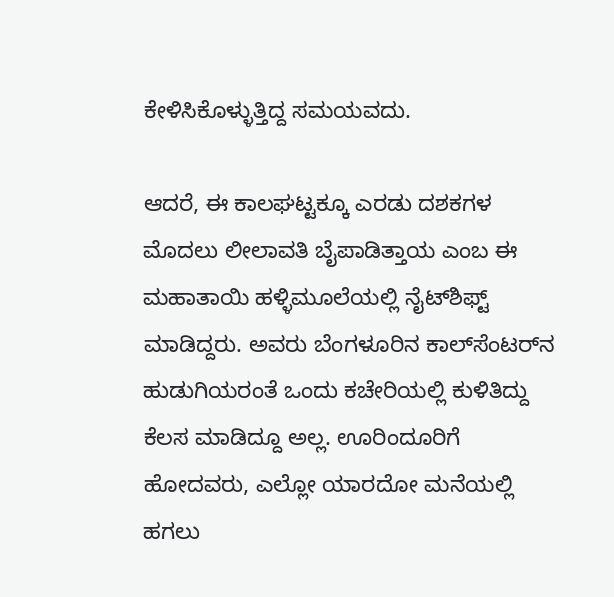ಕೇಳಿಸಿಕೊಳ್ಳುತ್ತಿದ್ದ ಸಮಯವದು.

ಆದರೆ, ಈ ಕಾಲಘಟ್ಟಕ್ಕೂ ಎರಡು ದಶಕಗಳ ಮೊದಲು ಲೀಲಾವತಿ ಬೈಪಾಡಿತ್ತಾಯ ಎಂಬ ಈ ಮಹಾತಾಯಿ ಹಳ್ಳಿಮೂಲೆಯಲ್ಲಿ ನೈಟ್‌ಶಿಫ್ಟ್ ಮಾಡಿದ್ದರು. ಅವರು ಬೆಂಗಳೂರಿನ ಕಾಲ್‌ಸೆಂಟರ್‌ನ ಹುಡುಗಿಯರಂತೆ ಒಂದು ಕಚೇರಿಯಲ್ಲಿ ಕುಳಿತಿದ್ದು ಕೆಲಸ ಮಾಡಿದ್ದೂ ಅಲ್ಲ. ಊರಿಂದೂರಿಗೆ ಹೋದವರು, ಎಲ್ಲೋ ಯಾರದೋ ಮನೆಯಲ್ಲಿ ಹಗಲು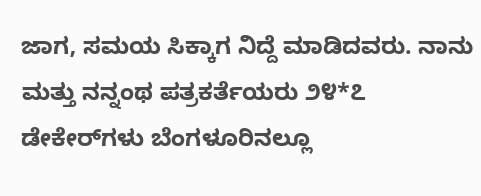ಜಾಗ, ಸಮಯ ಸಿಕ್ಕಾಗ ನಿದ್ದೆ ಮಾಡಿದವರು. ನಾನು ಮತ್ತು ನನ್ನಂಥ ಪತ್ರಕರ್ತೆಯರು ೨೪*೭ ಡೇಕೇರ್‌ಗಳು ಬೆಂಗಳೂರಿನಲ್ಲೂ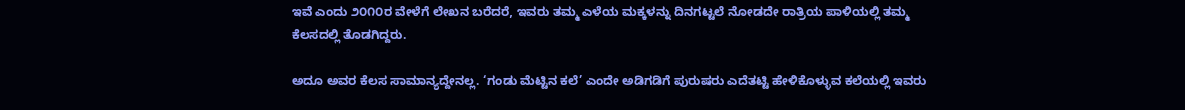ಇವೆ ಎಂದು ೨೦೧೦ರ ವೇಳೆಗೆ ಲೇಖನ ಬರೆದರೆ, ಇವರು ತಮ್ಮ ಎಳೆಯ ಮಕ್ಕಳನ್ನು ದಿನಗಟ್ಟಲೆ ನೋಡದೇ ರಾತ್ರಿಯ ಪಾಳಿಯಲ್ಲಿ ತಮ್ಮ ಕೆಲಸದಲ್ಲಿ ತೊಡಗಿದ್ದರು.

ಅದೂ ಅವರ ಕೆಲಸ ಸಾಮಾನ್ಯದ್ದೇನಲ್ಲ. ‘ಗಂಡು ಮೆಟ್ಟಿನ ಕಲೆ’ ಎಂದೇ ಅಡಿಗಡಿಗೆ ಪುರುಷರು ಎದೆತಟ್ಟಿ ಹೇಳಿಕೊಳ್ಳುವ ಕಲೆಯಲ್ಲಿ ಇವರು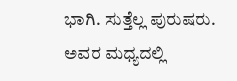ಭಾಗಿ. ಸುತ್ತೆಲ್ಲ ಪುರುಷರು. ಅವರ ಮಧ್ಯದಲ್ಲಿ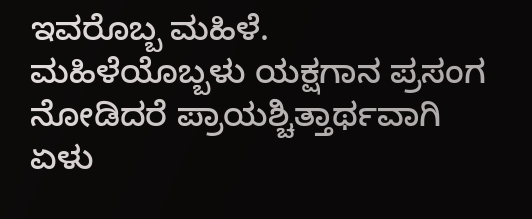ಇವರೊಬ್ಬ ಮಹಿಳೆ. ಮಹಿಳೆಯೊಬ್ಬಳು ಯಕ್ಷಗಾನ ಪ್ರಸಂಗ ನೋಡಿದರೆ ಪ್ರಾಯಶ್ಚಿತ್ತಾರ್ಥವಾಗಿ ಏಳು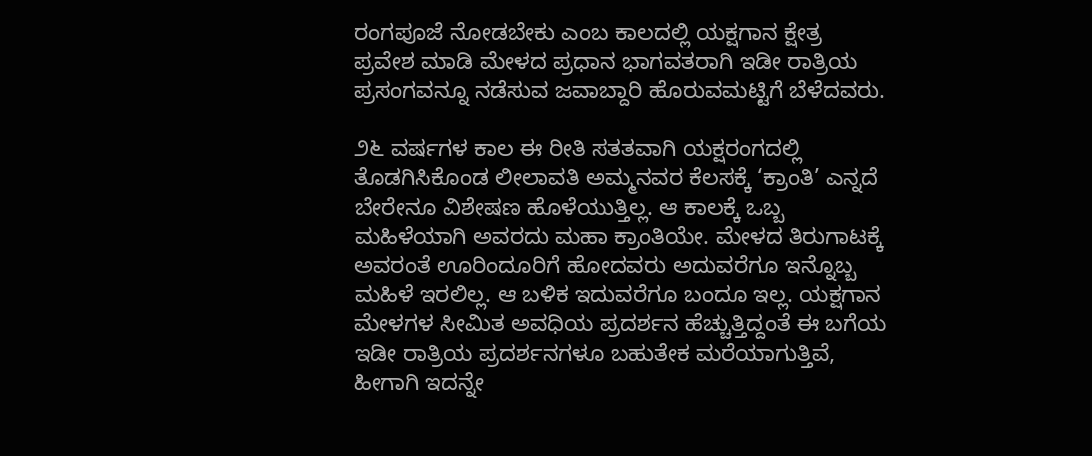ರಂಗಪೂಜೆ ನೋಡಬೇಕು ಎಂಬ ಕಾಲದಲ್ಲಿ ಯಕ್ಷಗಾನ ಕ್ಷೇತ್ರ ಪ್ರವೇಶ ಮಾಡಿ ಮೇಳದ ಪ್ರಧಾನ ಭಾಗವತರಾಗಿ ಇಡೀ ರಾತ್ರಿಯ ಪ್ರಸಂಗವನ್ನೂ ನಡೆಸುವ ಜವಾಬ್ದಾರಿ ಹೊರುವಮಟ್ಟಿಗೆ ಬೆಳೆದವರು.

೨೬ ವರ್ಷಗಳ ಕಾಲ ಈ ರೀತಿ ಸತತವಾಗಿ ಯಕ್ಷರಂಗದಲ್ಲಿ ತೊಡಗಿಸಿಕೊಂಡ ಲೀಲಾವತಿ ಅಮ್ಮನವರ ಕೆಲಸಕ್ಕೆ ‘ಕ್ರಾಂತಿ’ ಎನ್ನದೆ ಬೇರೇನೂ ವಿಶೇಷಣ ಹೊಳೆಯುತ್ತಿಲ್ಲ. ಆ ಕಾಲಕ್ಕೆ ಒಬ್ಬ ಮಹಿಳೆಯಾಗಿ ಅವರದು ಮಹಾ ಕ್ರಾಂತಿಯೇ. ಮೇಳದ ತಿರುಗಾಟಕ್ಕೆ ಅವರಂತೆ ಊರಿಂದೂರಿಗೆ ಹೋದವರು ಅದುವರೆಗೂ ಇನ್ನೊಬ್ಬ ಮಹಿಳೆ ಇರಲಿಲ್ಲ. ಆ ಬಳಿಕ ಇದುವರೆಗೂ ಬಂದೂ ಇಲ್ಲ. ಯಕ್ಷಗಾನ ಮೇಳಗಳ ಸೀಮಿತ ಅವಧಿಯ ಪ್ರದರ್ಶನ ಹೆಚ್ಚುತ್ತಿದ್ದಂತೆ ಈ ಬಗೆಯ ಇಡೀ ರಾತ್ರಿಯ ಪ್ರದರ್ಶನಗಳೂ ಬಹುತೇಕ ಮರೆಯಾಗುತ್ತಿವೆ, ಹೀಗಾಗಿ ಇದನ್ನೇ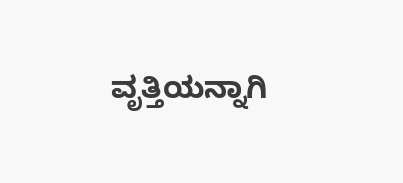ವೃತ್ತಿಯನ್ನಾಗಿ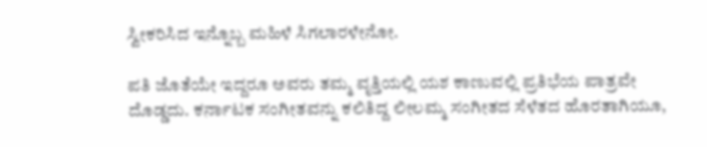ಸ್ವೀಕರಿಸಿದ ಇನ್ನೊಬ್ಬ ಮಹಿಳೆ ಸಿಗಲಾರಳೇನೋ.

ಪತಿ ಜೊತೆಯೇ ಇದ್ದರೂ ಅವರು ತಮ್ಮ ವೃತ್ತಿಯಲ್ಲಿ ಯಶ ಕಾಣುವಲ್ಲಿ ಪ್ರತಿಭೆಯ ಪಾತ್ರವೇ ದೊಡ್ಡದು. ಕರ್ನಾಟಕ ಸಂಗೀತವನ್ನು ಕಲಿತಿದ್ದ ಲೀಲಮ್ಮ ಸಂಗೀತದ ಸೆಳೆತದ ಹೊರತಾಗಿಯೂ,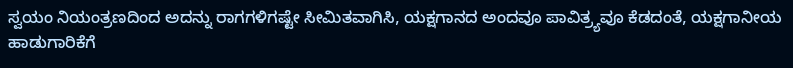ಸ್ವಯಂ ನಿಯಂತ್ರಣದಿಂದ ಅದನ್ನು ರಾಗಗಳಿಗಷ್ಟೇ ಸೀಮಿತವಾಗಿಸಿ, ಯಕ್ಷಗಾನದ ಅಂದವೂ ಪಾವಿತ್ರ‍್ಯವೂ ಕೆಡದಂತೆ, ಯಕ್ಷಗಾನೀಯ ಹಾಡುಗಾರಿಕೆಗೆ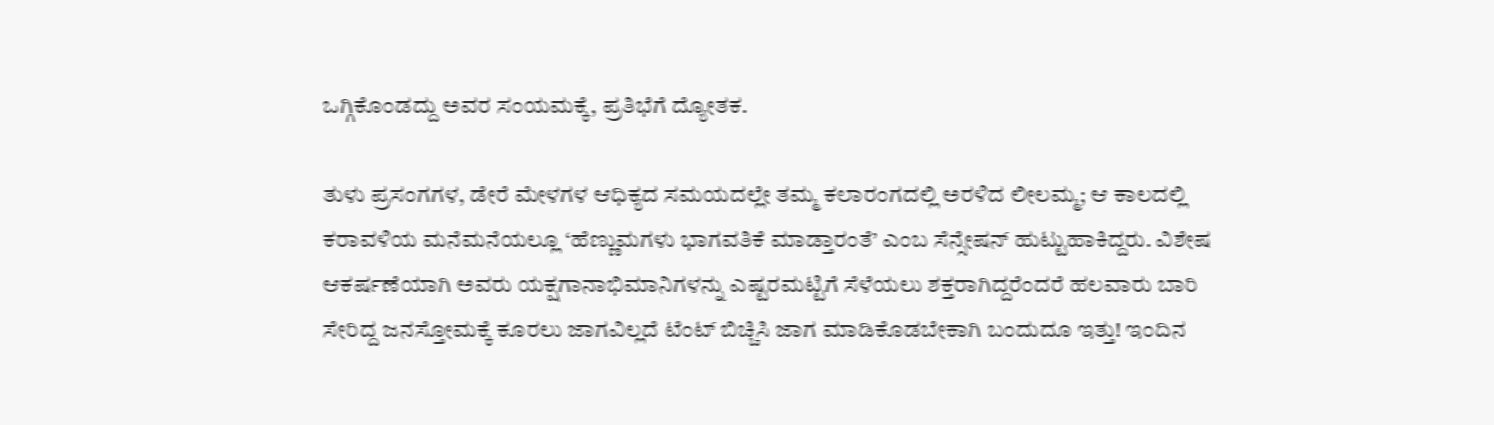ಒಗ್ಗಿಕೊಂಡದ್ದು ಅವರ ಸಂಯಮಕ್ಕೆ, ಪ್ರತಿಭೆಗೆ ದ್ಯೋತಕ.

ತುಳು ಪ್ರಸಂಗಗಳ, ಡೇರೆ ಮೇಳಗಳ ಆಧಿಕ್ಯದ ಸಮಯದಲ್ಲೇ ತಮ್ಮ ಕಲಾರಂಗದಲ್ಲಿ ಅರಳಿದ ಲೀಲಮ್ಮ; ಆ ಕಾಲದಲ್ಲಿ ಕರಾವಳಿಯ ಮನೆಮನೆಯಲ್ಲೂ ‘ಹೆಣ್ಣುಮಗಳು ಭಾಗವತಿಕೆ ಮಾಡ್ತಾರಂತೆ’ ಎಂಬ ಸೆನ್ಸೇಷನ್ ಹುಟ್ಟುಹಾಕಿದ್ದರು. ವಿಶೇಷ ಆಕರ್ಷಣೆಯಾಗಿ ಅವರು ಯಕ್ಷಗಾನಾಭಿಮಾನಿಗಳನ್ನು ಎಷ್ಟರಮಟ್ಟಿಗೆ ಸೆಳೆಯಲು ಶಕ್ತರಾಗಿದ್ದರೆಂದರೆ ಹಲವಾರು ಬಾರಿ ಸೇರಿದ್ದ ಜನಸ್ತೋಮಕ್ಕೆ ಕೂರಲು ಜಾಗವಿಲ್ಲದೆ ಟೆಂಟ್ ಬಿಚ್ಚಿಸಿ ಜಾಗ ಮಾಡಿಕೊಡಬೇಕಾಗಿ ಬಂದುದೂ ಇತ್ತು! ಇಂದಿನ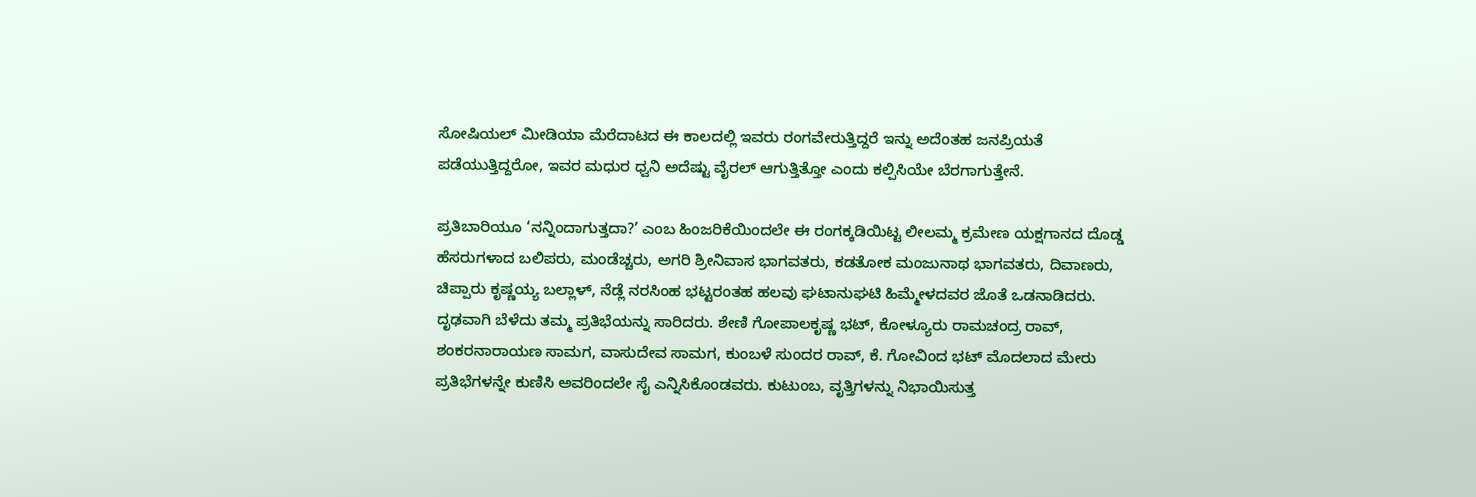ಸೋಷಿಯಲ್ ಮೀಡಿಯಾ ಮೆರೆದಾಟದ ಈ ಕಾಲದಲ್ಲಿ ಇವರು ರಂಗವೇರುತ್ತಿದ್ದರೆ ಇನ್ನು ಅದೆಂತಹ ಜನಪ್ರಿಯತೆ ಪಡೆಯುತ್ತಿದ್ದರೋ, ಇವರ ಮಧುರ ಧ್ವನಿ ಅದೆಷ್ಟು ವೈರಲ್ ಆಗುತ್ತಿತ್ತೋ ಎಂದು ಕಲ್ಪಿಸಿಯೇ ಬೆರಗಾಗುತ್ತೇನೆ.

ಪ್ರತಿಬಾರಿಯೂ ‘ನನ್ನಿಂದಾಗುತ್ತದಾ?’ ಎಂಬ ಹಿಂಜರಿಕೆಯಿಂದಲೇ ಈ ರಂಗಕ್ಕಡಿಯಿಟ್ಟ ಲೀಲಮ್ಮ ಕ್ರಮೇಣ ಯಕ್ಷಗಾನದ ದೊಡ್ಡ ಹೆಸರುಗಳಾದ ಬಲಿಪರು, ಮಂಡೆಚ್ಚರು, ಅಗರಿ ಶ್ರೀನಿವಾಸ ಭಾಗವತರು, ಕಡತೋಕ ಮಂಜುನಾಥ ಭಾಗವತರು, ದಿವಾಣರು, ಚಿಪ್ಪಾರು ಕೃಷ್ಣಯ್ಯ ಬಲ್ಲಾಳ್, ನೆಡ್ಲೆ ನರಸಿಂಹ ಭಟ್ಟರಂತಹ ಹಲವು ಘಟಾನುಘಟಿ ಹಿಮ್ಮೇಳದವರ ಜೊತೆ ಒಡನಾಡಿದರು. ದೃಢವಾಗಿ ಬೆಳೆದು ತಮ್ಮ ಪ್ರತಿಭೆಯನ್ನು ಸಾರಿದರು. ಶೇಣಿ ಗೋಪಾಲಕೃಷ್ಣ ಭಟ್, ಕೋಳ್ಯೂರು ರಾಮಚಂದ್ರ ರಾವ್, ಶಂಕರನಾರಾಯಣ ಸಾಮಗ, ವಾಸುದೇವ ಸಾಮಗ, ಕುಂಬಳೆ ಸುಂದರ ರಾವ್, ಕೆ. ಗೋವಿಂದ ಭಟ್ ಮೊದಲಾದ ಮೇರು ಪ್ರತಿಭೆಗಳನ್ನೇ ಕುಣಿಸಿ ಅವರಿಂದಲೇ ಸೈ ಎನ್ನಿಸಿಕೊಂಡವರು. ಕುಟುಂಬ, ವೃತ್ತಿಗಳನ್ನು ನಿಭಾಯಿಸುತ್ತ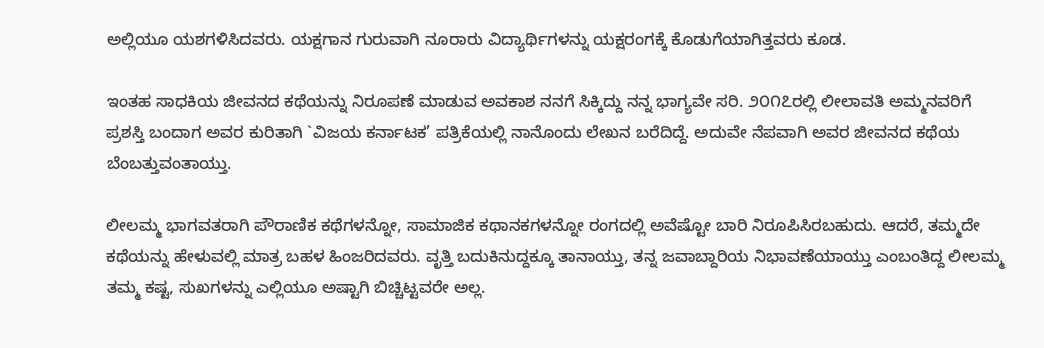ಅಲ್ಲಿಯೂ ಯಶಗಳಿಸಿದವರು. ಯಕ್ಷಗಾನ ಗುರುವಾಗಿ ನೂರಾರು ವಿದ್ಯಾರ್ಥಿಗಳನ್ನು ಯಕ್ಷರಂಗಕ್ಕೆ ಕೊಡುಗೆಯಾಗಿತ್ತವರು ಕೂಡ.

ಇಂತಹ ಸಾಧಕಿಯ ಜೀವನದ ಕಥೆಯನ್ನು ನಿರೂಪಣೆ ಮಾಡುವ ಅವಕಾಶ ನನಗೆ ಸಿಕ್ಕಿದ್ದು ನನ್ನ ಭಾಗ್ಯವೇ ಸರಿ. ೨೦೧೭ರಲ್ಲಿ ಲೀಲಾವತಿ ಅಮ್ಮನವರಿಗೆ ಪ್ರಶಸ್ತಿ ಬಂದಾಗ ಅವರ ಕುರಿತಾಗಿ `ವಿಜಯ ಕರ್ನಾಟಕ’ ಪತ್ರಿಕೆಯಲ್ಲಿ ನಾನೊಂದು ಲೇಖನ ಬರೆದಿದ್ದೆ. ಅದುವೇ ನೆಪವಾಗಿ ಅವರ ಜೀವನದ ಕಥೆಯ ಬೆಂಬತ್ತುವಂತಾಯ್ತು.

ಲೀಲಮ್ಮ ಭಾಗವತರಾಗಿ ಪೌರಾಣಿಕ ಕಥೆಗಳನ್ನೋ, ಸಾಮಾಜಿಕ ಕಥಾನಕಗಳನ್ನೋ ರಂಗದಲ್ಲಿ ಅವೆಷ್ಟೋ ಬಾರಿ ನಿರೂಪಿಸಿರಬಹುದು. ಆದರೆ, ತಮ್ಮದೇ ಕಥೆಯನ್ನು ಹೇಳುವಲ್ಲಿ ಮಾತ್ರ ಬಹಳ ಹಿಂಜರಿದವರು. ವೃತ್ತಿ ಬದುಕಿನುದ್ದಕ್ಕೂ ತಾನಾಯ್ತು, ತನ್ನ ಜವಾಬ್ದಾರಿಯ ನಿಭಾವಣೆಯಾಯ್ತು ಎಂಬಂತಿದ್ದ ಲೀಲಮ್ಮ ತಮ್ಮ ಕಷ್ಟ, ಸುಖಗಳನ್ನು ಎಲ್ಲಿಯೂ ಅಷ್ಟಾಗಿ ಬಿಚ್ಚಿಟ್ಟವರೇ ಅಲ್ಲ.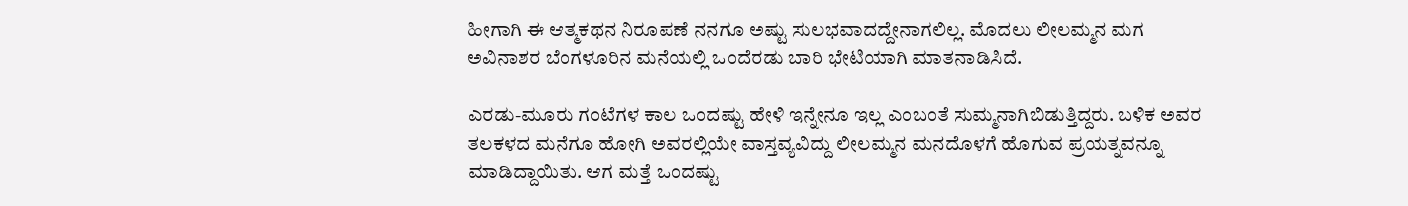ಹೀಗಾಗಿ ಈ ಆತ್ಮಕಥನ ನಿರೂಪಣೆ ನನಗೂ ಅಷ್ಟು ಸುಲಭವಾದದ್ದೇನಾಗಲಿಲ್ಲ. ಮೊದಲು ಲೀಲಮ್ಮನ ಮಗ ಅವಿನಾಶರ ಬೆಂಗಳೂರಿನ ಮನೆಯಲ್ಲಿ ಒಂದೆರಡು ಬಾರಿ ಭೇಟಿಯಾಗಿ ಮಾತನಾಡಿಸಿದೆ.

ಎರಡು-ಮೂರು ಗಂಟೆಗಳ ಕಾಲ ಒಂದಷ್ಟು ಹೇಳಿ ಇನ್ನೇನೂ ಇಲ್ಲ ಎಂಬಂತೆ ಸುಮ್ಮನಾಗಿಬಿಡುತ್ತಿದ್ದರು. ಬಳಿಕ ಅವರ ತಲಕಳದ ಮನೆಗೂ ಹೋಗಿ ಅವರಲ್ಲಿಯೇ ವಾಸ್ತವ್ಯವಿದ್ದು ಲೀಲಮ್ಮನ ಮನದೊಳಗೆ ಹೊಗುವ ಪ್ರಯತ್ನವನ್ನೂ ಮಾಡಿದ್ದಾಯಿತು. ಆಗ ಮತ್ತೆ ಒಂದಷ್ಟು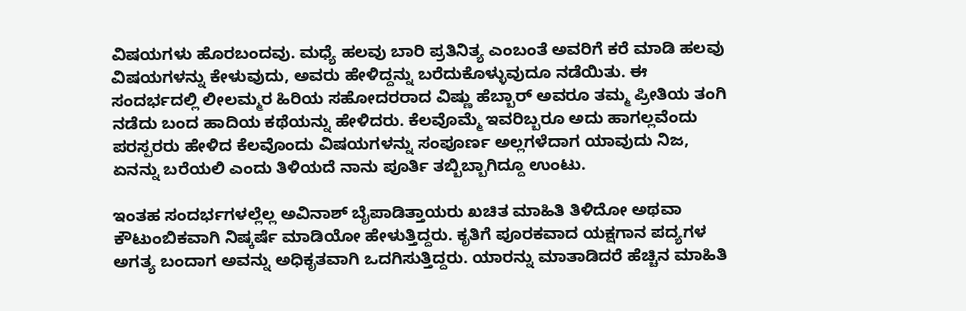ವಿಷಯಗಳು ಹೊರಬಂದವು. ಮಧ್ಯೆ ಹಲವು ಬಾರಿ ಪ್ರತಿನಿತ್ಯ ಎಂಬಂತೆ ಅವರಿಗೆ ಕರೆ ಮಾಡಿ ಹಲವು ವಿಷಯಗಳನ್ನು ಕೇಳುವುದು, ಅವರು ಹೇಳಿದ್ದನ್ನು ಬರೆದುಕೊಳ್ಳುವುದೂ ನಡೆಯಿತು. ಈ ಸಂದರ್ಭದಲ್ಲಿ ಲೀಲಮ್ಮರ ಹಿರಿಯ ಸಹೋದರರಾದ ವಿಷ್ಣು ಹೆಬ್ಬಾರ್ ಅವರೂ ತಮ್ಮ ಪ್ರೀತಿಯ ತಂಗಿ ನಡೆದು ಬಂದ ಹಾದಿಯ ಕಥೆಯನ್ನು ಹೇಳಿದರು. ಕೆಲವೊಮ್ಮೆ ಇವರಿಬ್ಬರೂ ಅದು ಹಾಗಲ್ಲವೆಂದು ಪರಸ್ಪರರು ಹೇಳಿದ ಕೆಲವೊಂದು ವಿಷಯಗಳನ್ನು ಸಂಪೂರ್ಣ ಅಲ್ಲಗಳೆದಾಗ ಯಾವುದು ನಿಜ, ಏನನ್ನು ಬರೆಯಲಿ ಎಂದು ತಿಳಿಯದೆ ನಾನು ಪೂರ್ತಿ ತಬ್ಬಿಬ್ಬಾಗಿದ್ದೂ ಉಂಟು.

ಇಂತಹ ಸಂದರ್ಭಗಳಲ್ಲೆಲ್ಲ ಅವಿನಾಶ್ ಬೈಪಾಡಿತ್ತಾಯರು ಖಚಿತ ಮಾಹಿತಿ ತಿಳಿದೋ ಅಥವಾ ಕೌಟುಂಬಿಕವಾಗಿ ನಿಷ್ಕರ್ಷೆ ಮಾಡಿಯೋ ಹೇಳುತ್ತಿದ್ದರು. ಕೃತಿಗೆ ಪೂರಕವಾದ ಯಕ್ಷಗಾನ ಪದ್ಯಗಳ ಅಗತ್ಯ ಬಂದಾಗ ಅವನ್ನು ಅಧಿಕೃತವಾಗಿ ಒದಗಿಸುತ್ತಿದ್ದರು. ಯಾರನ್ನು ಮಾತಾಡಿದರೆ ಹೆಚ್ಚಿನ ಮಾಹಿತಿ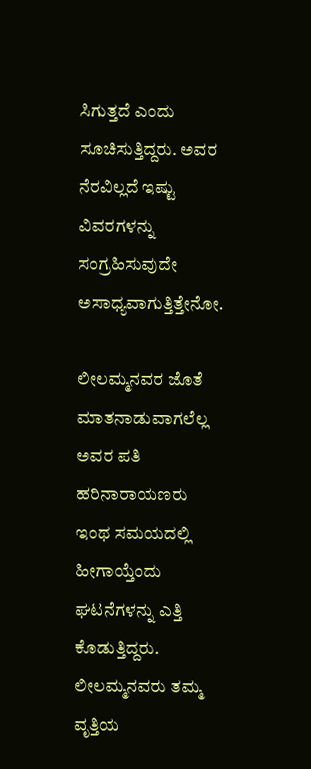ಸಿಗುತ್ತದೆ ಎಂದು ಸೂಚಿಸುತ್ತಿದ್ದರು. ಅವರ ನೆರವಿಲ್ಲದೆ ಇಷ್ಟು ವಿವರಗಳನ್ನು ಸಂಗ್ರಹಿಸುವುದೇ ಅಸಾಧ್ಯವಾಗುತ್ತಿತ್ತೇನೋ.

ಲೀಲಮ್ಮನವರ ಜೊತೆ ಮಾತನಾಡುವಾಗಲೆಲ್ಲ ಅವರ ಪತಿ ಹರಿನಾರಾಯಣರು ಇಂಥ ಸಮಯದಲ್ಲಿ ಹೀಗಾಯ್ತೆಂದು ಘಟನೆಗಳನ್ನು ಎತ್ತಿ ಕೊಡುತ್ತಿದ್ದರು. ಲೀಲಮ್ಮನವರು ತಮ್ಮ ವೃತ್ತಿಯ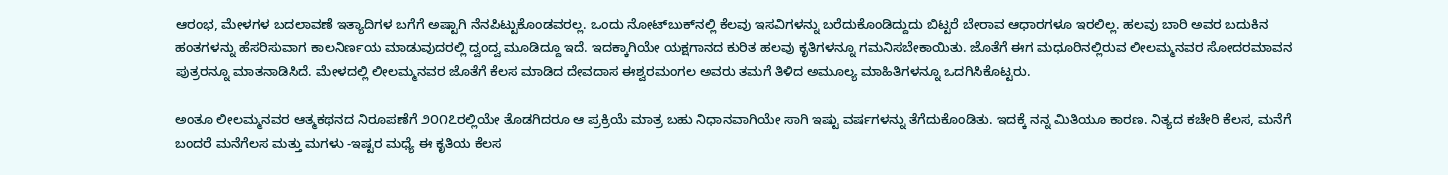ಆರಂಭ, ಮೇಳಗಳ ಬದಲಾವಣೆ ಇತ್ಯಾದಿಗಳ ಬಗೆಗೆ ಅಷ್ಟಾಗಿ ನೆನಪಿಟ್ಟುಕೊಂಡವರಲ್ಲ. ಒಂದು ನೋಟ್‌ಬುಕ್‌ನಲ್ಲಿ ಕೆಲವು ಇಸವಿಗಳನ್ನು ಬರೆದುಕೊಂಡಿದ್ದುದು ಬಿಟ್ಟರೆ ಬೇರಾವ ಆಧಾರಗಳೂ ಇರಲಿಲ್ಲ. ಹಲವು ಬಾರಿ ಅವರ ಬದುಕಿನ ಹಂತಗಳನ್ನು ಹೆಸರಿಸುವಾಗ ಕಾಲನಿರ್ಣಯ ಮಾಡುವುದರಲ್ಲಿ ದ್ವಂದ್ವ ಮೂಡಿದ್ದೂ ಇದೆ. ಇದಕ್ಕಾಗಿಯೇ ಯಕ್ಷಗಾನದ ಕುರಿತ ಹಲವು ಕೃತಿಗಳನ್ನೂ ಗಮನಿಸಬೇಕಾಯಿತು. ಜೊತೆಗೆ ಈಗ ಮಧೂರಿನಲ್ಲಿರುವ ಲೀಲಮ್ಮನವರ ಸೋದರಮಾವನ ಪುತ್ರರನ್ನೂ ಮಾತನಾಡಿಸಿದೆ. ಮೇಳದಲ್ಲಿ ಲೀಲಮ್ಮನವರ ಜೊತೆಗೆ ಕೆಲಸ ಮಾಡಿದ ದೇವದಾಸ ಈಶ್ವರಮಂಗಲ ಅವರು ತಮಗೆ ತಿಳಿದ ಅಮೂಲ್ಯ ಮಾಹಿತಿಗಳನ್ನೂ ಒದಗಿಸಿಕೊಟ್ಟರು.

ಅಂತೂ ಲೀಲಮ್ಮನವರ ಆತ್ಮಕಥನದ ನಿರೂಪಣೆಗೆ ೨೦೧೭ರಲ್ಲಿಯೇ ತೊಡಗಿದರೂ ಆ ಪ್ರಕ್ರಿಯೆ ಮಾತ್ರ ಬಹು ನಿಧಾನವಾಗಿಯೇ ಸಾಗಿ ಇಷ್ಟು ವರ್ಷಗಳನ್ನು ತೆಗೆದುಕೊಂಡಿತು. ಇದಕ್ಕೆ ನನ್ನ ಮಿತಿಯೂ ಕಾರಣ. ನಿತ್ಯದ ಕಚೇರಿ ಕೆಲಸ, ಮನೆಗೆ ಬಂದರೆ ಮನೆಗೆಲಸ ಮತ್ತು ಮಗಳು -ಇಷ್ಟರ ಮಧ್ಯೆ ಈ ಕೃತಿಯ ಕೆಲಸ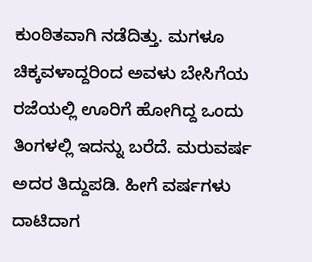ಕುಂಠಿತವಾಗಿ ನಡೆದಿತ್ತು. ಮಗಳೂ ಚಿಕ್ಕವಳಾದ್ದರಿಂದ ಅವಳು ಬೇಸಿಗೆಯ ರಜೆಯಲ್ಲಿ ಊರಿಗೆ ಹೋಗಿದ್ದ ಒಂದು ತಿಂಗಳಲ್ಲಿ ಇದನ್ನು ಬರೆದೆ. ಮರುವರ್ಷ ಅದರ ತಿದ್ದುಪಡಿ. ಹೀಗೆ ವರ್ಷಗಳು ದಾಟಿದಾಗ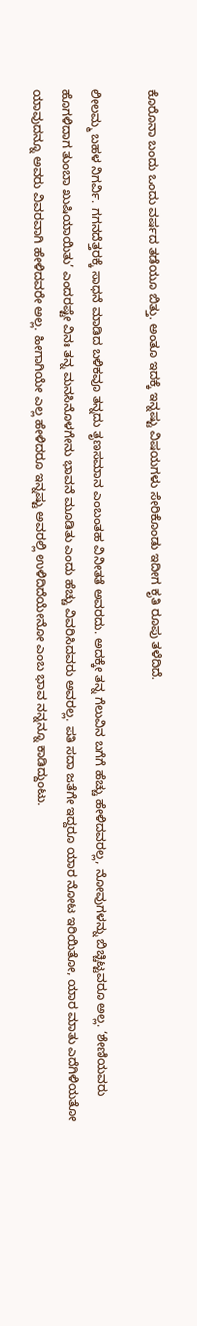ಕೊರೊನಾ ಬಂದು ಒಂದು ವರ್ಷದ ತಡೆಯೂ ಬಿತ್ತು. ಅಂತೂ ಇದಕ್ಕೆ ಇನ್ನಷ್ಟು ವಿಷಯಗಳು ಸೇರಿಕೊಂಡು ಇದೀಗ ಕೃತಿ ರೂಪು ತಳೆದಿದೆ.

ಲೀಲಮ್ಮ ಬಹಳ ನಿಗರ್ವಿ. ಗಗನದೆತ್ತರಕ್ಕೆ ಸಾಧನೆ ಮಾಡಿದ ಬಳಿಕವೂ ತನ್ನದು ತೃಣಸಮಾನ ಎಂಬಂತಹ ವಿನೀತತೆ ಅವರದು. ಅದಕ್ಕೇ ತನ್ನ ಗೆಲುವಿನ ಬಗೆಗೆ ಹೆಚ್ಚು ಹೇಳಿದವರಲ್ಲ, ನೋವುಗಳನ್ನು ಬಿಚ್ಚಿಟ್ಟವರೂ ಅಲ್ಲ. ‘ಶೇಣಿಯವರು ಹೊಗಳಿದಾಗ ತುಂಬಾ ಖುಷಿಯಾಯಿತು’ ಎಂದರಷ್ಟೇ ವಿನಃ ತನ್ನ ಮನಸಿನೊಳಗೇನು ಭಾವನೆ ಮೂಡಿತು ಎಂದು ಹೆಚ್ಚು ವಿವರಿಸಿದವರು ಅವರಲ್ಲ. ಪತಿ ಸದಾ ಜತೆಗೇ ಇದ್ದರೂ ಯಾರ ನೋಟ ಇರಿಯಿತೋ, ಯಾರ ಮಾತು ಎದೆಗಿಳಿಯತೋ ಯಾವುದನ್ನೂ ಅವರು ವಿವರವಾಗಿ ಹೇಳಿದವರೇ ಅಲ್ಲ. ಹೀಗಾಗಿಯೇ ಎಲ್ಲ ಹೇಳಿದರೂ ಇನ್ನಷ್ಟು ಅವರಲ್ಲಿ ಉಳಿದಿದೆಯೇನೋ ಎಂಬ ಭಾವ ನನ್ನನ್ನೂ ಕಾಡಿದ್ದುಂಟು.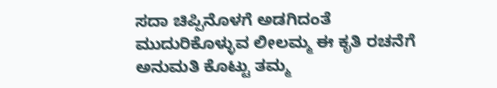ಸದಾ ಚಿಪ್ಪಿನೊಳಗೆ ಅಡಗಿದಂತೆ ಮುದುರಿಕೊಳ್ಳುವ ಲೀಲಮ್ಮ ಈ ಕೃತಿ ರಚನೆಗೆ ಅನುಮತಿ ಕೊಟ್ಟು ತಮ್ಮ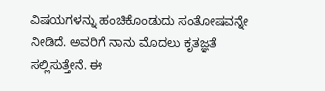ವಿಷಯಗಳನ್ನು ಹಂಚಿಕೊಂಡುದು ಸಂತೋಷವನ್ನೇ ನೀಡಿದೆ. ಅವರಿಗೆ ನಾನು ಮೊದಲು ಕೃತಜ್ಞತೆ ಸಲ್ಲಿಸುತ್ತೇನೆ. ಈ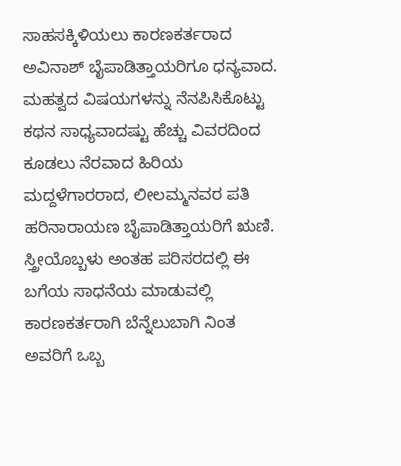ಸಾಹಸಕ್ಕಿಳಿಯಲು ಕಾರಣಕರ್ತರಾದ ಅವಿನಾಶ್ ಬೈಪಾಡಿತ್ತಾಯರಿಗೂ ಧನ್ಯವಾದ. ಮಹತ್ವದ ವಿಷಯಗಳನ್ನು ನೆನಪಿಸಿಕೊಟ್ಟು ಕಥನ ಸಾಧ್ಯವಾದಷ್ಟು ಹೆಚ್ಚು ವಿವರದಿಂದ ಕೂಡಲು ನೆರವಾದ ಹಿರಿಯ ಮದ್ದಳೆಗಾರರಾದ, ಲೀಲಮ್ಮನವರ ಪತಿ ಹರಿನಾರಾಯಣ ಬೈಪಾಡಿತ್ತಾಯರಿಗೆ ಋಣಿ. ಸ್ತ್ರೀಯೊಬ್ಬಳು ಅಂತಹ ಪರಿಸರದಲ್ಲಿ ಈ ಬಗೆಯ ಸಾಧನೆಯ ಮಾಡುವಲ್ಲಿ ಕಾರಣಕರ್ತರಾಗಿ ಬೆನ್ನೆಲುಬಾಗಿ ನಿಂತ ಅವರಿಗೆ ಒಬ್ಬ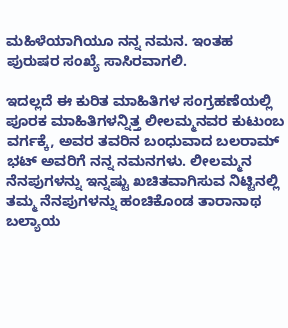ಮಹಿಳೆಯಾಗಿಯೂ ನನ್ನ ನಮನ. ಇಂತಹ ಪುರುಷರ ಸಂಖ್ಯೆ ಸಾಸಿರವಾಗಲಿ.

ಇದಲ್ಲದೆ ಈ ಕುರಿತ ಮಾಹಿತಿಗಳ ಸಂಗ್ರಹಣೆಯಲ್ಲಿ ಪೂರಕ ಮಾಹಿತಿಗಳನ್ನಿತ್ತ ಲೀಲಮ್ಮನವರ ಕುಟುಂಬ ವರ್ಗಕ್ಕೆ, ಅವರ ತವರಿನ ಬಂಧುವಾದ ಬಲರಾಮ್ ಭಟ್ ಅವರಿಗೆ ನನ್ನ ನಮನಗಳು. ಲೀಲಮ್ಮನ ನೆನಪುಗಳನ್ನು ಇನ್ನಷ್ಟು ಖಚಿತವಾಗಿಸುವ ನಿಟ್ಟಿನಲ್ಲಿ ತಮ್ಮ ನೆನಪುಗಳನ್ನು ಹಂಚಿಕೊಂಡ ತಾರಾನಾಥ ಬಲ್ಯಾಯ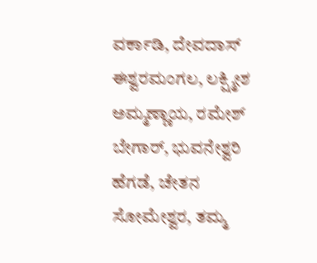ವರ್ಕಾಡಿ, ದೇವದಾಸ್ ಈಶ್ವರಮಂಗಲ, ಲಕ್ಷ್ಮೀಶ ಅಮ್ಮಣ್ಣಾಯ, ರಮೇಶ್ ಬೇಗಾರ್, ಭುವನೇಶ್ವರಿ ಹೆಗಡೆ, ಚೇತನ ಸೋಮೇಶ್ವರ, ತಮ್ಮ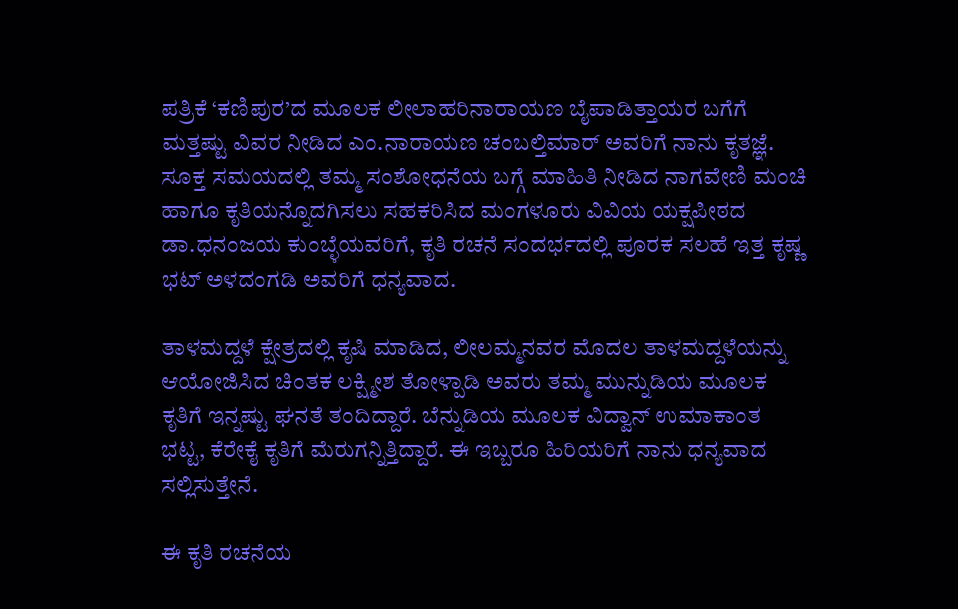ಪತ್ರಿಕೆ ‘ಕಣಿಪುರ’ದ ಮೂಲಕ ಲೀಲಾಹರಿನಾರಾಯಣ ಬೈಪಾಡಿತ್ತಾಯರ ಬಗೆಗೆ ಮತ್ತಷ್ಟು ವಿವರ ನೀಡಿದ ಎಂ.ನಾರಾಯಣ ಚಂಬಲ್ತಿಮಾರ್ ಅವರಿಗೆ ನಾನು ಕೃತಜ್ಞೆ. ಸೂಕ್ತ ಸಮಯದಲ್ಲಿ ತಮ್ಮ ಸಂಶೋಧನೆಯ ಬಗ್ಗೆ ಮಾಹಿತಿ ನೀಡಿದ ನಾಗವೇಣಿ ಮಂಚಿ ಹಾಗೂ ಕೃತಿಯನ್ನೊದಗಿಸಲು ಸಹಕರಿಸಿದ ಮಂಗಳೂರು ವಿವಿಯ ಯಕ್ಷಪೀಠದ ಡಾ.ಧನಂಜಯ ಕುಂಬ್ಳೆಯವರಿಗೆ, ಕೃತಿ ರಚನೆ ಸಂದರ್ಭದಲ್ಲಿ ಪೂರಕ ಸಲಹೆ ಇತ್ತ ಕೃಷ್ಣ ಭಟ್ ಅಳದಂಗಡಿ ಅವರಿಗೆ ಧನ್ಯವಾದ.

ತಾಳಮದ್ದಳೆ ಕ್ಷೇತ್ರದಲ್ಲಿ ಕೃಷಿ ಮಾಡಿದ, ಲೀಲಮ್ಮನವರ ಮೊದಲ ತಾಳಮದ್ದಳೆಯನ್ನು ಆಯೋಜಿಸಿದ ಚಿಂತಕ ಲಕ್ಷ್ಮೀಶ ತೋಳ್ಪಾಡಿ ಅವರು ತಮ್ಮ ಮುನ್ನುಡಿಯ ಮೂಲಕ ಕೃತಿಗೆ ಇನ್ನಷ್ಟು ಘನತೆ ತಂದಿದ್ದಾರೆ. ಬೆನ್ನುಡಿಯ ಮೂಲಕ ವಿದ್ವಾನ್ ಉಮಾಕಾಂತ ಭಟ್ಟ, ಕೆರೇಕೈ ಕೃತಿಗೆ ಮೆರುಗನ್ನಿತ್ತಿದ್ದಾರೆ. ಈ ಇಬ್ಬರೂ ಹಿರಿಯರಿಗೆ ನಾನು ಧನ್ಯವಾದ ಸಲ್ಲಿಸುತ್ತೇನೆ.

ಈ ಕೃತಿ ರಚನೆಯ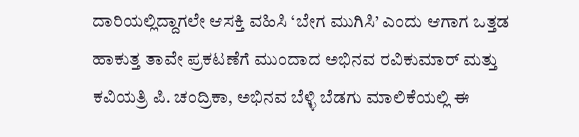ದಾರಿಯಲ್ಲಿದ್ದಾಗಲೇ ಆಸಕ್ತಿ ವಹಿಸಿ ‘ಬೇಗ ಮುಗಿಸಿ’ ಎಂದು ಆಗಾಗ ಒತ್ತಡ ಹಾಕುತ್ತ ತಾವೇ ಪ್ರಕಟಣೆಗೆ ಮುಂದಾದ ಅಭಿನವ ರವಿಕುಮಾರ್ ಮತ್ತು ಕವಿಯತ್ರಿ ಪಿ. ಚಂದ್ರಿಕಾ, ಅಭಿನವ ಬೆಳ್ಳಿ ಬೆಡಗು ಮಾಲಿಕೆಯಲ್ಲಿ ಈ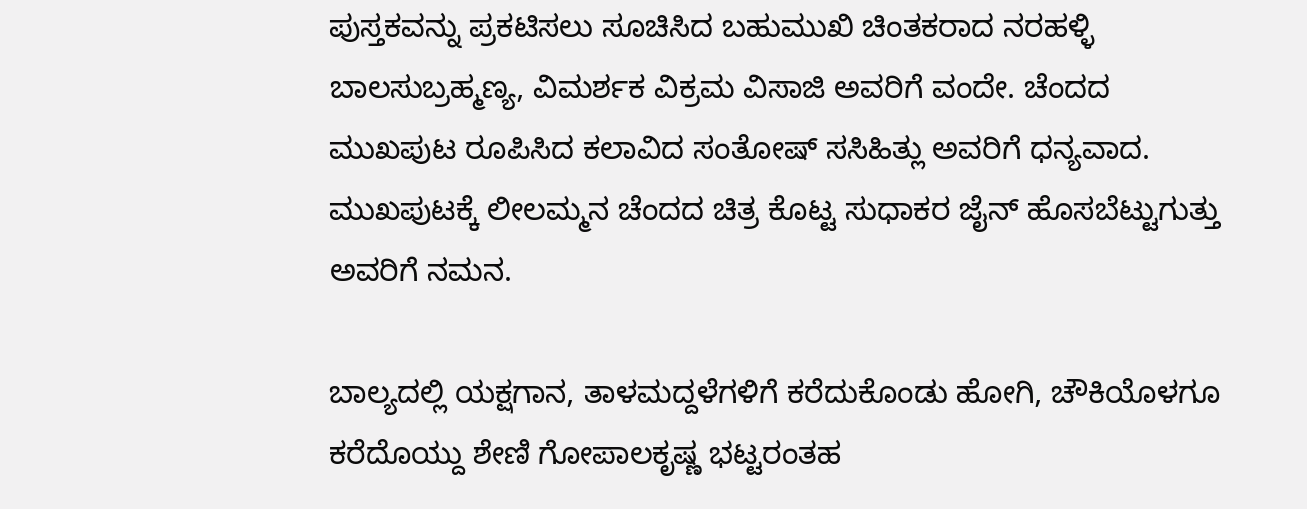ಪುಸ್ತಕವನ್ನು ಪ್ರಕಟಿಸಲು ಸೂಚಿಸಿದ ಬಹುಮುಖಿ ಚಿಂತಕರಾದ ನರಹಳ್ಳಿ ಬಾಲಸುಬ್ರಹ್ಮಣ್ಯ, ವಿಮರ್ಶಕ ವಿಕ್ರಮ ವಿಸಾಜಿ ಅವರಿಗೆ ವಂದೇ. ಚೆಂದದ ಮುಖಪುಟ ರೂಪಿಸಿದ ಕಲಾವಿದ ಸಂತೋಷ್ ಸಸಿಹಿತ್ಲು ಅವರಿಗೆ ಧನ್ಯವಾದ. ಮುಖಪುಟಕ್ಕೆ ಲೀಲಮ್ಮನ ಚೆಂದದ ಚಿತ್ರ ಕೊಟ್ಟ ಸುಧಾಕರ ಜೈನ್ ಹೊಸಬೆಟ್ಟುಗುತ್ತು ಅವರಿಗೆ ನಮನ.

ಬಾಲ್ಯದಲ್ಲಿ ಯಕ್ಷಗಾನ, ತಾಳಮದ್ದಳೆಗಳಿಗೆ ಕರೆದುಕೊಂಡು ಹೋಗಿ, ಚೌಕಿಯೊಳಗೂ ಕರೆದೊಯ್ದು ಶೇಣಿ ಗೋಪಾಲಕೃಷ್ಣ ಭಟ್ಟರಂತಹ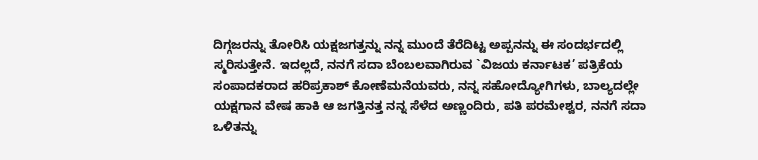ದಿಗ್ಗಜರನ್ನು ತೋರಿಸಿ ಯಕ್ಷಜಗತ್ತನ್ನು ನನ್ನ ಮುಂದೆ ತೆರೆದಿಟ್ಟ ಅಪ್ಪನನ್ನು ಈ ಸಂದರ್ಭದಲ್ಲಿ ಸ್ಮರಿಸುತ್ತೇನೆ. ಇದಲ್ಲದೆ, ನನಗೆ ಸದಾ ಬೆಂಬಲವಾಗಿರುವ `ವಿಜಯ ಕರ್ನಾಟಕ’ ಪತ್ರಿಕೆಯ ಸಂಪಾದಕರಾದ ಹರಿಪ್ರಕಾಶ್ ಕೋಣೆಮನೆಯವರು, ನನ್ನ ಸಹೋದ್ಯೋಗಿಗಳು, ಬಾಲ್ಯದಲ್ಲೇ ಯಕ್ಷಗಾನ ವೇಷ ಹಾಕಿ ಆ ಜಗತ್ತಿನತ್ತ ನನ್ನ ಸೆಳೆದ ಅಣ್ಣಂದಿರು, ಪತಿ ಪರಮೇಶ್ವರ, ನನಗೆ ಸದಾ ಒಳಿತನ್ನು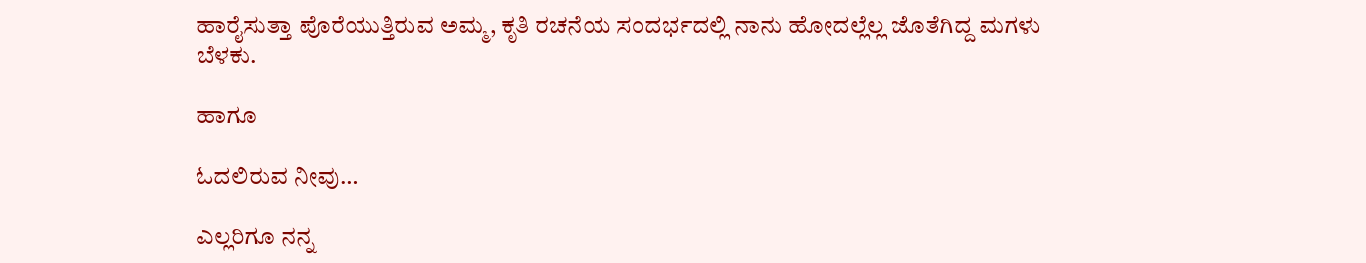ಹಾರೈಸುತ್ತಾ ಪೊರೆಯುತ್ತಿರುವ ಅಮ್ಮ, ಕೃತಿ ರಚನೆಯ ಸಂದರ್ಭದಲ್ಲಿ ನಾನು ಹೋದಲ್ಲೆಲ್ಲ ಜೊತೆಗಿದ್ದ ಮಗಳು ಬೆಳಕು.

ಹಾಗೂ

ಓದಲಿರುವ ನೀವು…

ಎಲ್ಲರಿಗೂ ನನ್ನ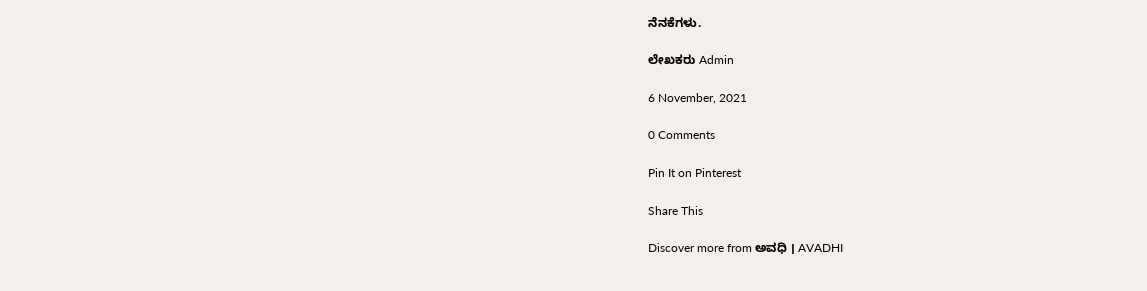ನೆನಕೆಗಳು.

ಲೇಖಕರು Admin

6 November, 2021

0 Comments

Pin It on Pinterest

Share This

Discover more from ಅವಧಿ । AVADHI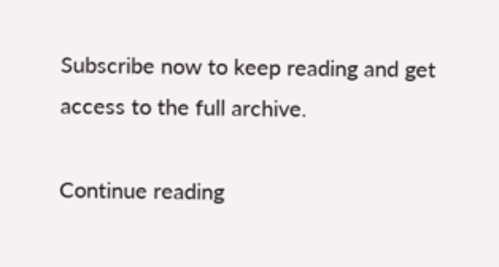Subscribe now to keep reading and get access to the full archive.

Continue reading